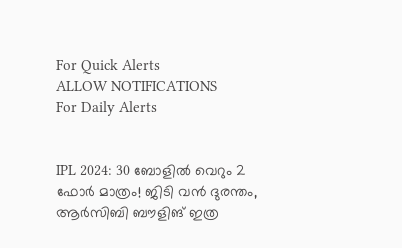For Quick Alerts
ALLOW NOTIFICATIONS
For Daily Alerts


IPL 2024: 30 ബോളില്‍ വെറും 2 ഫോര്‍ മാത്രം! ജിടി വന്‍ ദുരന്തം, ആര്‍സിബി ബൗളിങ് ഇത്ര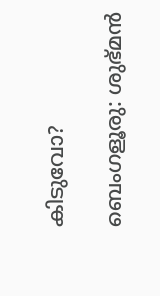കിടുവോ?

ബെംഗളൂരു: ശുഭ്മന്‍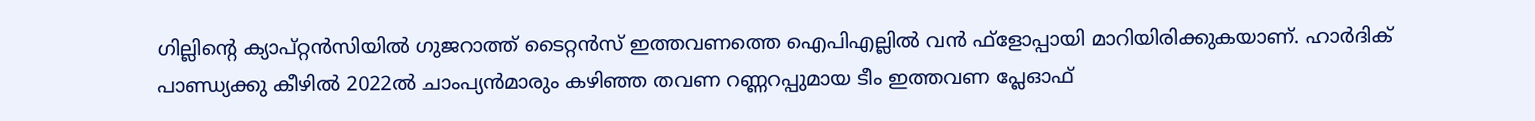ഗില്ലിന്റെ ക്യാപ്റ്റന്‍സിയില്‍ ഗുജറാത്ത് ടൈറ്റന്‍സ് ഇത്തവണത്തെ ഐപിഎല്ലില്‍ വന്‍ ഫ്‌ളോപ്പായി മാറിയിരിക്കുകയാണ്. ഹാര്‍ദിക് പാണ്ഡ്യക്കു കീഴില്‍ 2022ല്‍ ചാംപ്യന്‍മാരും കഴിഞ്ഞ തവണ റണ്ണറപ്പുമായ ടീം ഇത്തവണ പ്ലേഓഫ്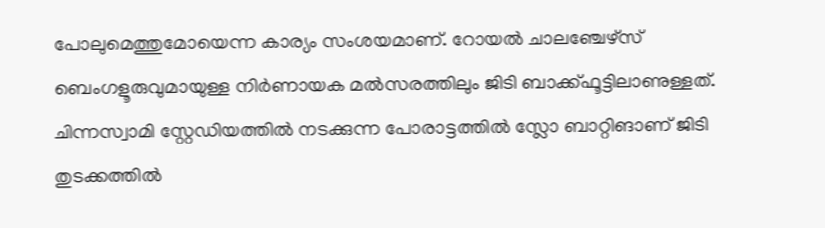പോലുമെത്തുമോയെന്ന കാര്യം സംശയമാണ്. റോയല്‍ ചാലഞ്ചേഴ്‌സ് ബെംഗളൂരുവുമായുള്ള നിര്‍ണായക മല്‍സരത്തിലും ജിടി ബാക്ക്ഫൂട്ടിലാണുള്ളത്. ചിന്നസ്വാമി സ്റ്റേഡിയത്തില്‍ നടക്കുന്ന പോരാട്ടത്തില്‍ സ്ലോ ബാറ്റിങാണ് ജിടി തുടക്കത്തില്‍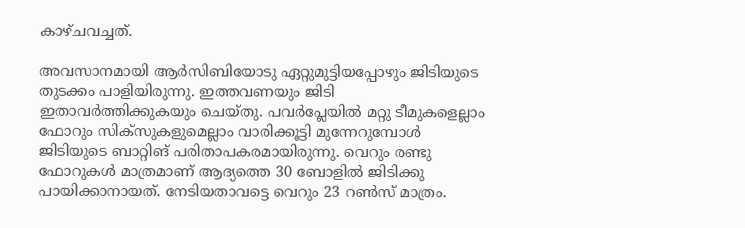കാഴ്ചവച്ചത്.

അവസാനമായി ആര്‍സിബിയോടു ഏറ്റുമുട്ടിയപ്പോഴും ജിടിയുടെ തുടക്കം പാളിയിരുന്നു. ഇത്തവണയും ജിടി ഇതാവര്‍ത്തിക്കുകയും ചെയ്തു. പവര്‍പ്ലേയില്‍ മറ്റു ടീമുകളെല്ലാം ഫോറും സിക്‌സുകളുമെല്ലാം വാരിക്കൂട്ടി മുന്നേറുമ്പോള്‍ ജിടിയുടെ ബാറ്റിങ് പരിതാപകരമായിരുന്നു. വെറും രണ്ടു ഫോറുകള്‍ മാത്രമാണ് ആദ്യത്തെ 30 ബോളില്‍ ജിടിക്കു പായിക്കാനായത്. നേടിയതാവട്ടെ വെറും 23 റണ്‍സ് മാത്രം.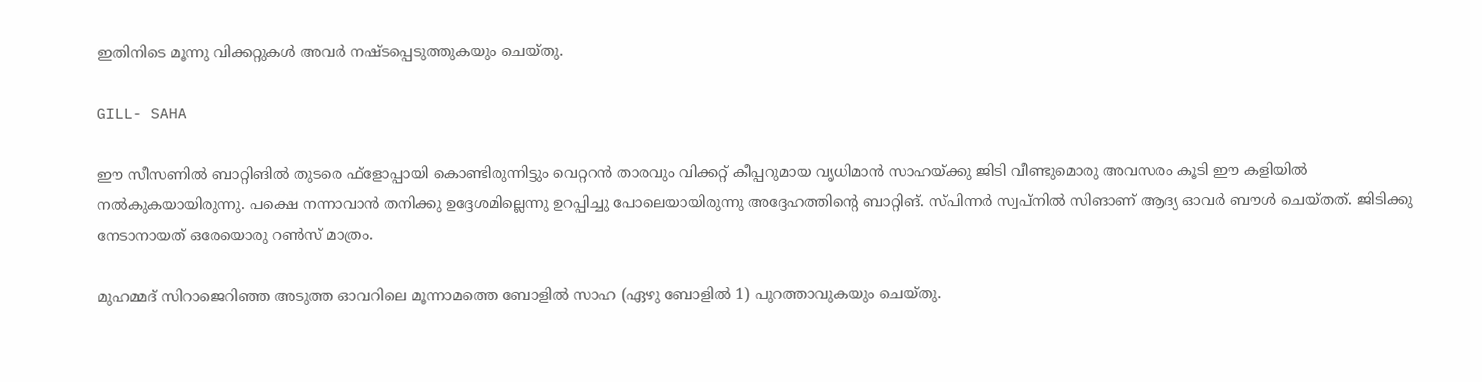ഇതിനിടെ മൂന്നു വിക്കറ്റുകള്‍ അവര്‍ നഷ്ടപ്പെടുത്തുകയും ചെയ്തു.

GILL- SAHA

ഈ സീസണില്‍ ബാറ്റിങില്‍ തുടരെ ഫ്‌ളോപ്പായി കൊണ്ടിരുന്നിട്ടും വെറ്ററന്‍ താരവും വിക്കറ്റ് കീപ്പറുമായ വൃധിമാന്‍ സാഹയ്ക്കു ജിടി വീണ്ടുമൊരു അവസരം കൂടി ഈ കളിയില്‍ നല്‍കുകയായിരുന്നു. പക്ഷെ നന്നാവാന്‍ തനിക്കു ഉദ്ദേശമില്ലെന്നു ഉറപ്പിച്ചു പോലെയായിരുന്നു അദ്ദേഹത്തിന്റെ ബാറ്റിങ്. സ്പിന്നര്‍ സ്വപ്നില്‍ സിങാണ് ആദ്യ ഓവര്‍ ബൗള്‍ ചെയ്തത്. ജിടിക്കു നേടാനായത് ഒരേയൊരു റണ്‍സ് മാത്രം.

മുഹമ്മദ് സിറാജെറിഞ്ഞ അടുത്ത ഓവറിലെ മൂന്നാമത്തെ ബോളില്‍ സാഹ (ഏഴു ബോളില്‍ 1) പുറത്താവുകയും ചെയ്തു.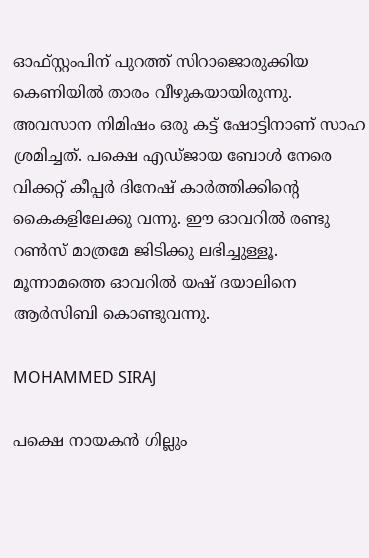ഓഫ്സ്റ്റംപിന് പുറത്ത് സിറാജൊരുക്കിയ കെണിയില്‍ താരം വീഴുകയായിരുന്നു. അവസാന നിമിഷം ഒരു കട്ട് ഷോട്ടിനാണ് സാഹ ശ്രമിച്ചത്. പക്ഷെ എഡ്ജായ ബോള്‍ നേരെ വിക്കറ്റ് കീപ്പര്‍ ദിനേഷ് കാര്‍ത്തിക്കിന്റെ കൈകളിലേക്കു വന്നു. ഈ ഓവറില്‍ രണ്ടു റണ്‍സ് മാത്രമേ ജിടിക്കു ലഭിച്ചുള്ളൂ. മൂന്നാമത്തെ ഓവറില്‍ യഷ് ദയാലിനെ ആര്‍സിബി കൊണ്ടുവന്നു.

MOHAMMED SIRAJ

പക്ഷെ നായകന്‍ ഗില്ലും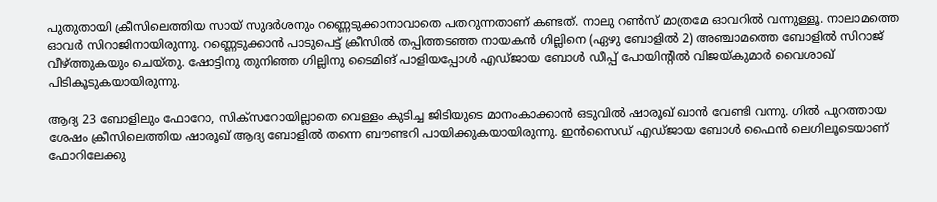പുതുതായി ക്രീസിലെത്തിയ സായ് സുദര്‍ശനും റണ്ണെടുക്കാനാവാതെ പതറുന്നതാണ് കണ്ടത്. നാലു റണ്‍സ് മാത്രമേ ഓവറില്‍ വന്നുള്ളൂ. നാലാമത്തെ ഓവര്‍ സിറാജിനായിരുന്നു. റണ്ണെടുക്കാന്‍ പാടുപെട്ട് ക്രീസില്‍ തപ്പിത്തടഞ്ഞ നായകന്‍ ഗില്ലിനെ (ഏഴു ബോളില്‍ 2) അഞ്ചാമത്തെ ബോളില്‍ സിറാജ് വീഴ്ത്തുകയും ചെയ്തു. ഷോട്ടിനു തുനിഞ്ഞ ഗില്ലിനു ടൈമിങ് പാളിയപ്പോള്‍ എഡ്ജായ ബോള്‍ ഡീപ്പ് പോയിന്റില്‍ വിജയ്കുമാര്‍ വൈശാഖ് പിടികൂടുകയായിരുന്നു.

ആദ്യ 23 ബോളിലും ഫോറോ, സിക്‌സറോയില്ലാതെ വെള്ളം കുടിച്ച ജിടിയുടെ മാനംകാക്കാന്‍ ഒടുവില്‍ ഷാരൂഖ് ഖാന്‍ വേണ്ടി വന്നു. ഗില്‍ പുറത്തായ ശേഷം ക്രീസിലെത്തിയ ഷാരൂഖ് ആദ്യ ബോളില്‍ തന്നെ ബൗണ്ടറി പായിക്കുകയായിരുന്നു. ഇന്‍സൈഡ് എഡ്ജായ ബോള്‍ ഫൈന്‍ ലെഗിലൂടെയാണ് ഫോറിലേക്കു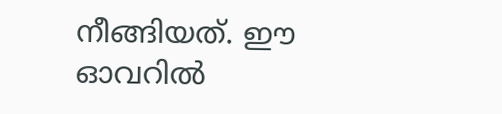നീങ്ങിയത്. ഈ ഓവറില്‍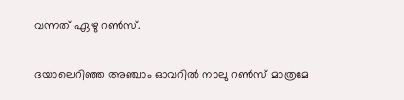വന്നത് ഏഴു റണ്‍സ്.

ദയാലെറിഞ്ഞ അഞ്ചാം ഓവറില്‍ നാലു റണ്‍സ് മാത്രമേ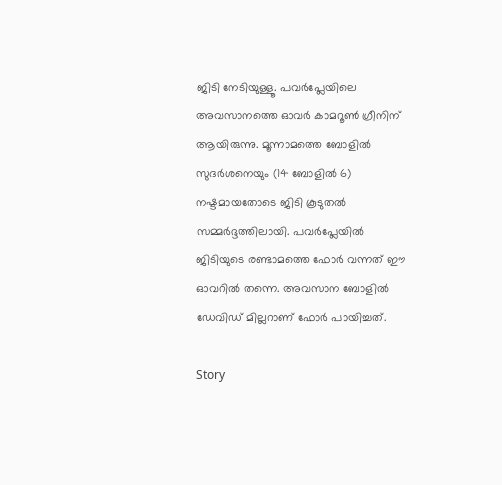ജിടി നേടിയുള്ളൂ. പവര്‍പ്ലേയിലെ അവസാനത്തെ ഓവര്‍ കാമറൂണ്‍ ഗ്രീനിന് ആയിരുന്നു. മൂന്നാമത്തെ ബോളില്‍ സുദര്‍ശനെയും (14 ബോളില്‍ 6) നഷ്ടമായതോടെ ജിടി കൂടുതല്‍ സമ്മര്‍ദ്ദത്തിലായി. പവര്‍പ്ലേയില്‍ ജിടിയുടെ രണ്ടാമത്തെ ഫോര്‍ വന്നത് ഈ ഓവറില്‍ തന്നെ. അവസാന ബോളില്‍ ഡേവിഡ് മില്ലറാണ് ഫോര്‍ പായിച്ചത്.

Story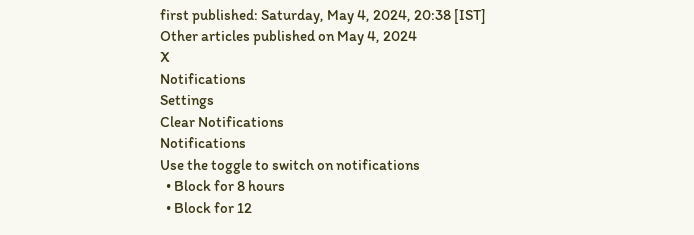first published: Saturday, May 4, 2024, 20:38 [IST]
Other articles published on May 4, 2024
X
Notifications
Settings
Clear Notifications
Notifications
Use the toggle to switch on notifications
  • Block for 8 hours
  • Block for 12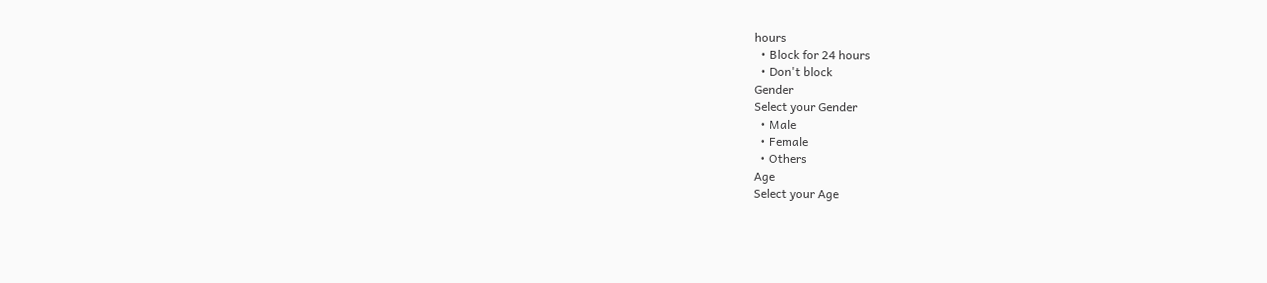hours
  • Block for 24 hours
  • Don't block
Gender
Select your Gender
  • Male
  • Female
  • Others
Age
Select your Age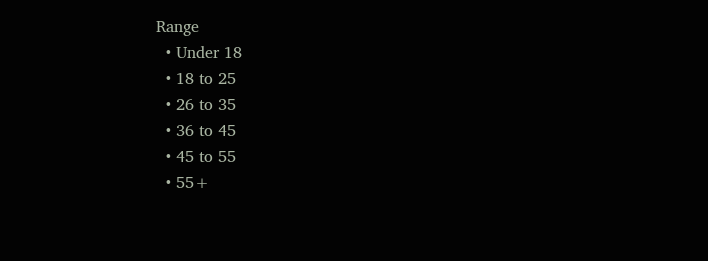Range
  • Under 18
  • 18 to 25
  • 26 to 35
  • 36 to 45
  • 45 to 55
  • 55+